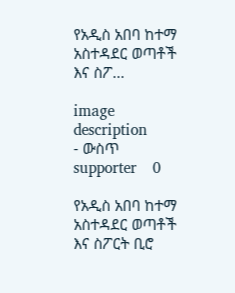የአዲስ አበባ ከተማ አስተዳደር ወጣቶች እና ስፖ...

image description
- ውስጥ supporter    0

የአዲስ አበባ ከተማ አስተዳደር ወጣቶች እና ስፖርት ቢሮ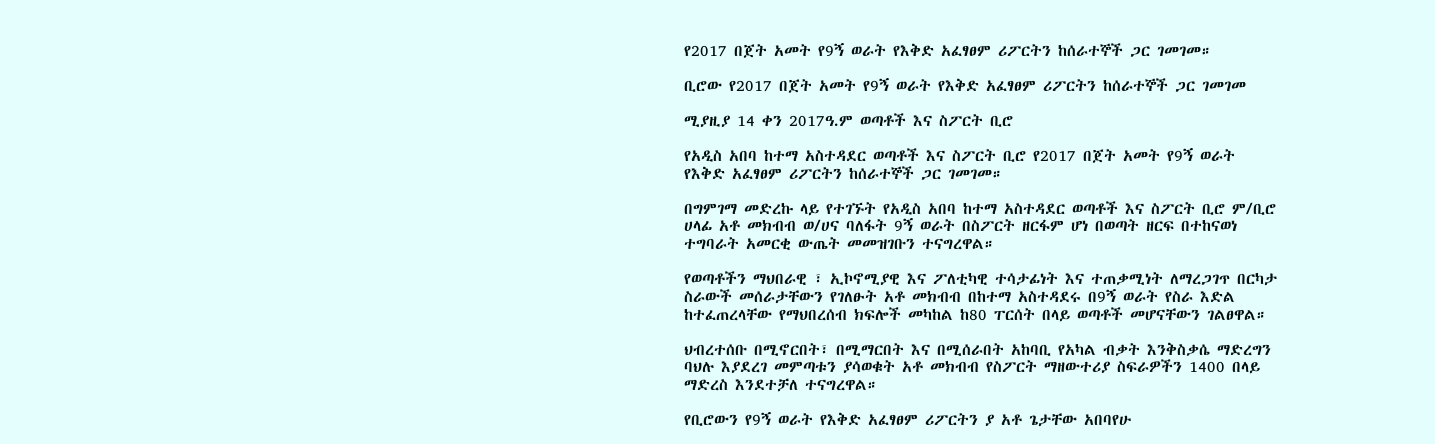የ2017 በጀት አመት የ9ኝ ወራት የእቅድ አፈፃፀም ሪፖርትን ከሰራተኞች ጋር ገመገመ።

ቢሮው የ2017 በጀት አመት የ9ኝ ወራት የእቅድ አፈፃፀም ሪፖርትን ከሰራተኞች ጋር ገመገመ

ሚያዚያ 14 ቀን 2017ዓ.ም ወጣቶች እና ስፖርት ቢሮ

የአዲስ አበባ ከተማ አስተዳደር ወጣቶች እና ስፖርት ቢሮ የ2017 በጀት አመት የ9ኝ ወራት የእቅድ አፈፃፀም ሪፖርትን ከሰራተኞች ጋር ገመገመ።

በግምገማ መድረኩ ላይ የተገኙት የአዲስ አበባ ከተማ አስተዳደር ወጣቶች እና ስፖርት ቢሮ ም/ቢሮ ሀላፊ አቶ መክብብ ወ/ሀና ባለፋት 9ኝ ወራት በስፖርት ዘርፋም ሆነ በወጣት ዘርፍ በተከናወነ ተግባራት አመርቂ ውጤት መመዝገቡን ተናግረዋል።

የወጣቶችን ማህበራዊ ፣ ኢኮኖሚያዊ እና ፖለቲካዊ ተሳታፊነት እና ተጠቃሚነት ለማረጋገጥ በርካታ ስራውች መሰራታቸውን የገለፁት አቶ መክብብ በከተማ አስተዳደሩ በ9ኝ ወራት የስራ እድል ከተፈጠረላቸው የማህበረሰብ ክፍሎች መካከል ከ80 ፐርሰት በላይ ወጣቶች መሆናቸውን ገልፀዋል።

ህብረተሰቡ በሚኖርበት፣ በሚማርበት እና በሚሰራበት አከባቢ የአካል ብቃት እንቅስቃሴ ማድረግን ባህሉ እያደረገ መምጣቱን ያሳወቁት አቶ መክብብ የስፖርት ማዘውተሪያ ስፍራዎችን 1400 በላይ ማድረስ እንደተቻለ ተናግረዋል።

የቢሮውን የ9ኝ ወራት የእቅድ አፈፃፀም ሪፖርትን ያ አቶ ጌታቸው አበባየሁ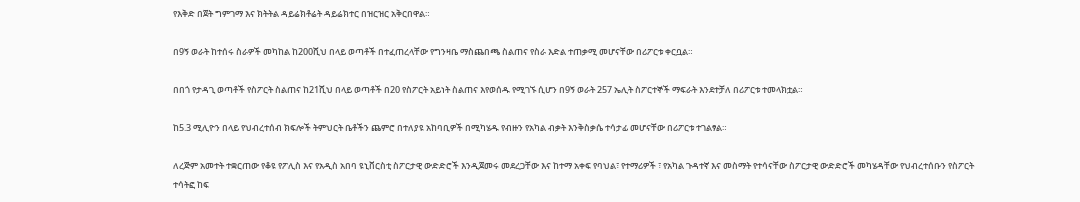የእቅድ በጀት ግምገማ እና ክትትል ዳይሬክቶሬት ዳይሬክተር በዝርዝር አቅርበዋል።

በ9ኝ ወራት ከተሰሩ ስራዎች መካከል ከ200ሺህ በላይ ወጣቶች በተፈጠረላቸው የግንዛቤ ማስጨበጫ ስልጠና የስራ እድል ተጠቃሚ መሆናቸው በሪፖርቱ ቀርቧል።

በበጎ የታዳጊ ወጣቶች የስፖርት ስልጠና ከ21ሺህ በላይ ወጣቶች በ20 የስፖርት አይነት ስልጠና እየወሰዱ የሚገኙ ሲሆን በ9ኝ ወራት 257 ኤሊት ስፖርተኞች ማፍራት እንደተቻለ በሪፖርቱ ተመላክቷል።

ከ5.3 ሚሊዮን በላይ የህብረተሰብ ክፍሎች ትምህርት ቤቶችን ጨምሮ በተለያዩ አከባቢዎች በሚካሄዱ የብዙን የአካል ብቃት እንቅስቃሴ ተሳታፊ መሆናቸው በሪፖርቱ ተገልፃል።

ለረጅም አመተት ተቋርጠው የቆዩ የፖሊስ እና የአዲስ አበባ ዩኒቨርስቲ ስፖርታዊ ውድድሮች እንዲጀመሩ መደረጋቸው እና ከተማ አቀፍ የባህል፣ የተማሪዎች ፣ የአካል ጉዳተኛ እና መስማት የተሳናቸው ስፖርታዊ ውድድሮች መካሄዳቸው የህብረተሰቡን የስፖርት ተሳትፎ ከፍ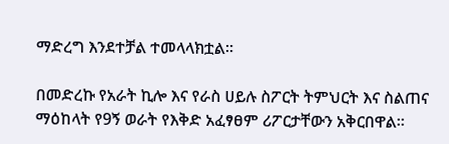ማድረግ እንደተቻል ተመላላክቷል።

በመድረኩ የአራት ኪሎ እና የራስ ሀይሉ ስፖርት ትምህርት እና ስልጠና ማዕከላት የ9ኝ ወራት የእቅድ አፈፃፀም ሪፖርታቸውን አቅርበዋል።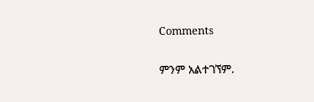Comments

ምንም አልተገኘም.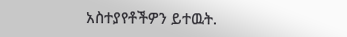አስተያየቶችዎን ይተዉት.